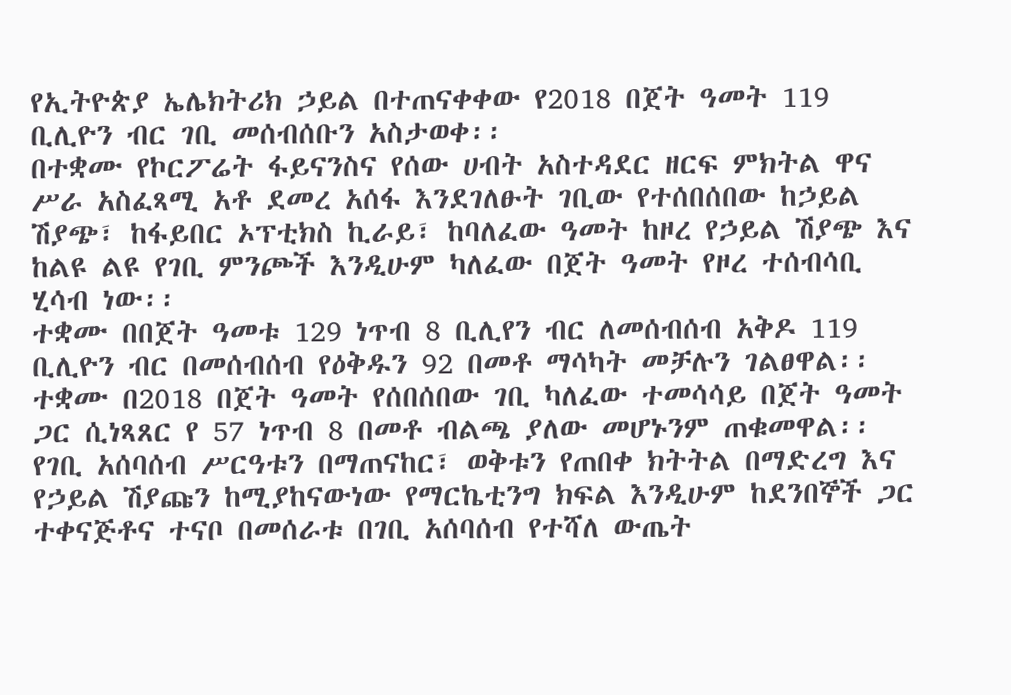የኢትዮጵያ ኤሌክትሪክ ኃይል በተጠናቀቀው የ2018 በጀት ዓመት 119 ቢሊዮን ብር ገቢ መሰብሰቡን አስታወቀ፡፡
በተቋሙ የኮርፖሬት ፋይናንስና የሰው ሀብት አስተዳደር ዘርፍ ምክትል ዋና ሥራ አስፈጻሚ አቶ ደመረ አሰፋ እንደገለፁት ገቢው የተሰበሰበው ከኃይል ሽያጭ፣ ከፋይበር ኦፕቲክስ ኪራይ፣ ከባለፈው ዓመት ከዞረ የኃይል ሽያጭ እና ከልዩ ልዩ የገቢ ምንጮች እንዲሁም ካለፈው በጀት ዓመት የዞረ ተሰብሳቢ ሂሳብ ነው፡፡
ተቋሙ በበጀት ዓመቱ 129 ነጥብ 8 ቢሊየን ብር ለመሰብሰብ አቅዶ 119 ቢሊዮን ብር በመሰብሰብ የዕቅዱን 92 በመቶ ማሳካት መቻሉን ገልፀዋል፡፡
ተቋሙ በ2018 በጀት ዓመት የሰበሰበው ገቢ ካለፈው ተመሳሳይ በጀት ዓመት ጋር ሲነጻጸር የ 57 ነጥብ 8 በመቶ ብልጫ ያለው መሆኑንም ጠቁመዋል፡፡
የገቢ አሰባሰብ ሥርዓቱን በማጠናከር፣ ወቅቱን የጠበቀ ክትትል በማድረግ እና የኃይል ሽያጩን ከሚያከናውነው የማርኬቲንግ ክፍል እንዲሁም ከደንበኞች ጋር ተቀናጅቶና ተናቦ በመሰራቱ በገቢ አሰባሰብ የተሻለ ውጤት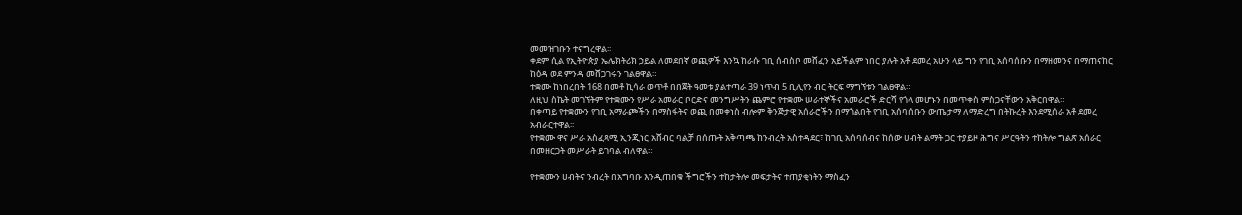መመዝገቡን ተናግረዋል፡፡
ቀደም ሲል የኢትዮጵያ ኤሌክትሪክ ኃይል ለመደበኛ ወጪዎች እንኳ ከራሱ ገቢ ሰብስቦ መሸፈን አይችልም ነበር ያሉት አቶ ደመረ አሁን ላይ ግን የገቢ አሰባሰቡን በማዘመንና በማጠናከር ከዕዳ ወደ ምንዳ መሸጋገሩን ገልፀዋል።
ተቋሙ ከነበረበት 168 በመቶ ኪሳራ ወጥቶ በበጀት ዓመቱ ያልተጣራ 39 ነጥብ 5 ቢሊየን ብር ትርፍ ማግኘቱን ገልፀዋል።
ለዚህ ስኬት መገኘትም የተቋሙን የሥራ አመራር ቦርድና መንግሥትን ጨምሮ የተቋሙ ሠራተኞችና አመራሮች ድርሻ የጎላ መሆኑን በመጥቀስ ምስጋናቸውን አቅርበዋል።
በቀጣይ የተቋሙን የገቢ አማራጮችን በማስፋትና ወጪ በመቀነስ ብሎም ቅንጅታዊ አሰራሮችን በማጎልበት የገቢ አሰባሰቡን ውጤታማ ለማድረግ በትኩረት እንደሚሰራ አቶ ደመረ አብራርተዋል፡፡
የተቋሙ ዋና ሥራ አስፈጻሚ ኢንጂነር አሸብር ባልቻ በሰጡት አቅጣጫ ከንብረት አስተዳደር፣ ከገቢ አሰባሰብና ከሰው ሀብት ልማት ጋር ተያይዞ ሕግና ሥርዓትን ተከትሎ ግልጽ አሰራር በመዘርጋት መሥራት ይገባል ብለዋል።

የተቋሙን ሀብትና ንብረት በአግባቡ እንዲጠበቁ ችግሮችን ተከታትሎ መፍታትና ተጠያቂነትን ማስፈን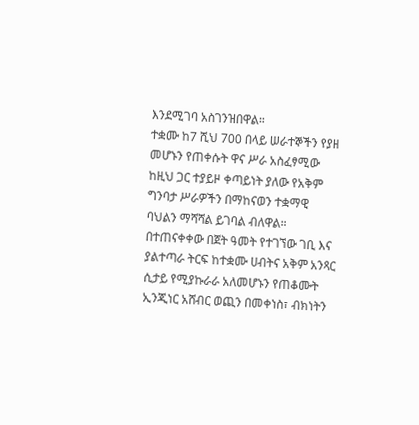እንደሚገባ አስገንዝበዋል።
ተቋሙ ከ7 ሺህ 700 በላይ ሠራተኞችን የያዘ መሆኑን የጠቀሱት ዋና ሥራ አስፈፃሚው ከዚህ ጋር ተያይዞ ቀጣይነት ያለው የአቅም ግንባታ ሥራዎችን በማከናወን ተቋማዊ ባህልን ማሻሻል ይገባል ብለዋል።
በተጠናቀቀው በጀት ዓመት የተገኘው ገቢ እና ያልተጣራ ትርፍ ከተቋሙ ሀብትና አቅም አንጻር ሲታይ የሚያኩራራ አለመሆኑን የጠቆሙት ኢንጂነር አሸብር ወጪን በመቀነስ፣ ብክነትን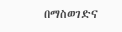በማስወገድና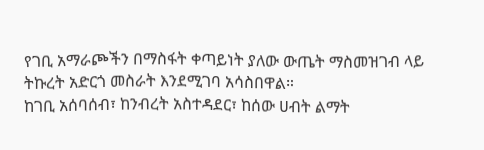የገቢ አማራጮችን በማስፋት ቀጣይነት ያለው ውጤት ማስመዝገብ ላይ ትኩረት አድርጎ መስራት እንደሚገባ አሳስበዋል።
ከገቢ አሰባሰብ፣ ከንብረት አስተዳደር፣ ከሰው ሀብት ልማት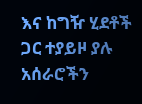እና ከግዥ ሂደቶች ጋር ተያይዞ ያሉ አሰራሮችን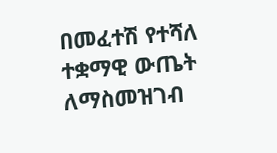በመፈተሽ የተሻለ ተቋማዊ ውጤት ለማስመዝገብ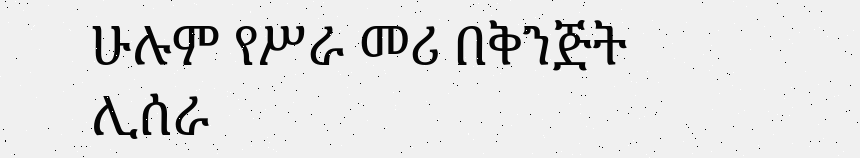ሁሉም የሥራ መሪ በቅንጅት ሊሰራ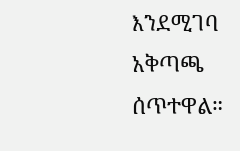እንደሚገባ አቅጣጫ ሰጥተዋል።